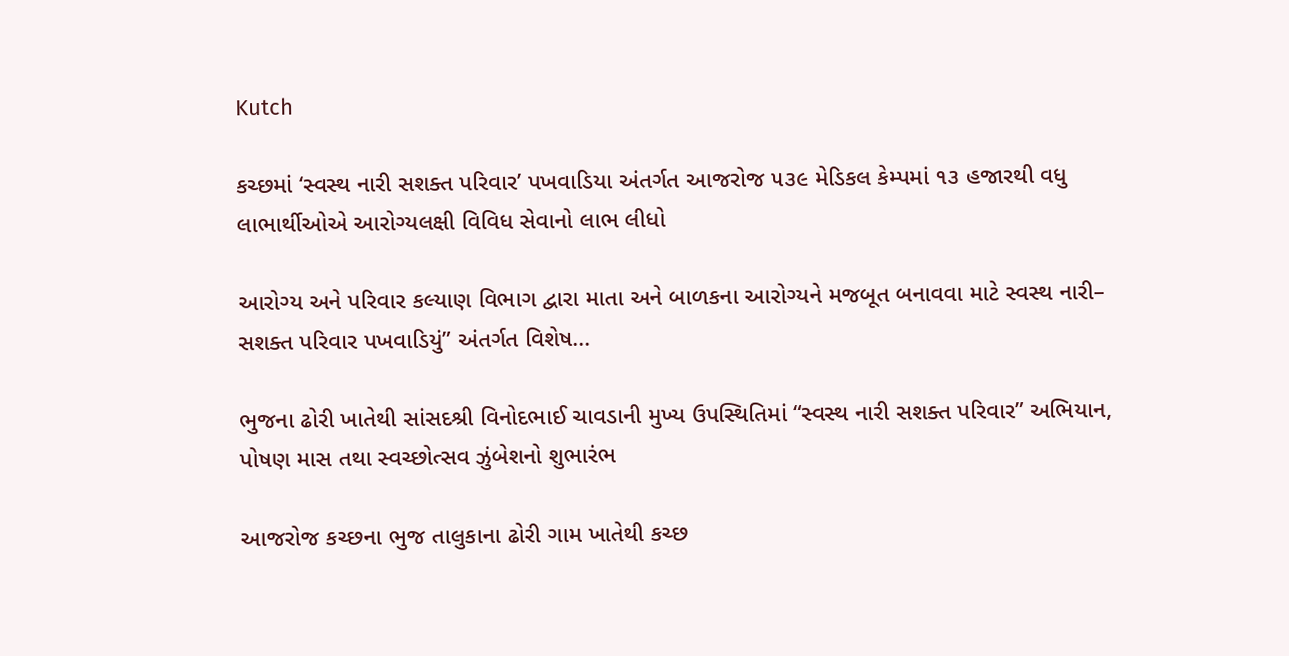Kutch

કચ્છમાં ‘સ્વસ્થ નારી સશક્ત પરિવાર’ પખવાડિયા અંતર્ગત આજરોજ ૫૩૯ મેડિકલ કેમ્પમાં ૧૩ હજારથી વધુ લાભાર્થીઓએ આરોગ્યલક્ષી વિવિધ સેવાનો લાભ લીધો

આરોગ્ય અને પરિવાર કલ્યાણ વિભાગ દ્વારા માતા અને બાળકના આરોગ્યને મજબૂત બનાવવા માટે સ્વસ્થ નારી– સશક્ત પરિવાર પખવાડિયું” અંતર્ગત વિશેષ...

ભુજના ઢોરી ખાતેથી સાંસદશ્રી વિનોદભાઈ ચાવડાની મુખ્ય ઉપસ્થિતિમાં “સ્વસ્થ નારી સશક્ત પરિવાર” અભિયાન, પોષણ માસ તથા સ્વચ્છોત્સવ ઝુંબેશનો શુભારંભ

આજરોજ કચ્છના ભુજ તાલુકાના ઢોરી ગામ ખાતેથી કચ્છ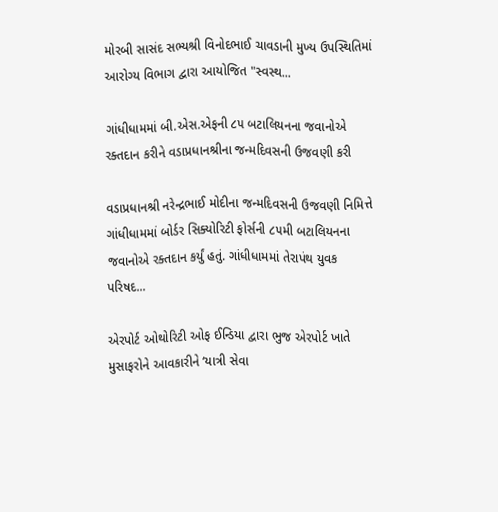મોરબી સાસંદ સભ્યશ્રી વિનોદભાઈ ચાવડાની મુખ્ય ઉપસ્થિતિમાં આરોગ્ય વિભાગ દ્વારા આયોજિત "સ્વસ્થ...

ગાંધીધામમાં બી.એસ.એફની ૮૫ બટાલિયનના જવાનોએ રક્તદાન કરીને વડાપ્રધાનશ્રીના જન્મદિવસની ઉજવણી કરી

વડાપ્રધાનશ્રી નરેન્દ્રભાઈ મોદીના જન્મદિવસની ઉજવણી નિમિત્તે ગાંધીધામમાં બોર્ડર સિક્યોરિટી ફોર્સની ૮૫મી બટાલિયનના જવાનોએ રક્તદાન કર્યું હતું. ગાંધીધામમાં તેરાપંથ યુવક પરિષદ...

એરપોર્ટ ઓથોરિટી ઓફ ઈન્ડિયા દ્વારા ભુજ એરપોર્ટ ખાતે મુસાફરોને આવકારીને ‘યાત્રી સેવા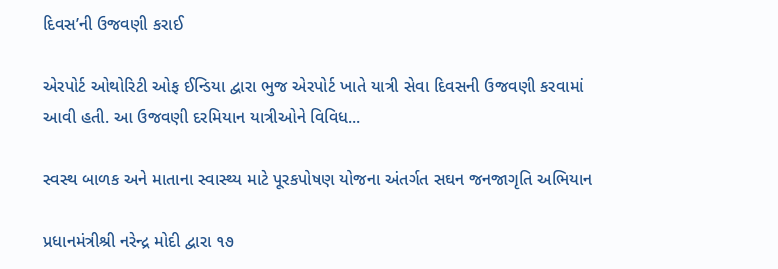દિવસ’ની ઉજવણી કરાઈ

એરપોર્ટ ઓથોરિટી ઓફ ઈન્ડિયા દ્વારા ભુજ એરપોર્ટ ખાતે યાત્રી સેવા દિવસની ઉજવણી કરવામાં આવી હતી. આ ઉજવણી દરમિયાન યાત્રીઓને વિવિધ...

સ્વસ્થ બાળક અને માતાના સ્વાસ્થ્ય માટે પૂરકપોષણ યોજના અંતર્ગત સઘન જનજાગૃતિ અભિયાન

પ્રધાનમંત્રીશ્રી નરેન્દ્ર મોદી દ્વારા ૧૭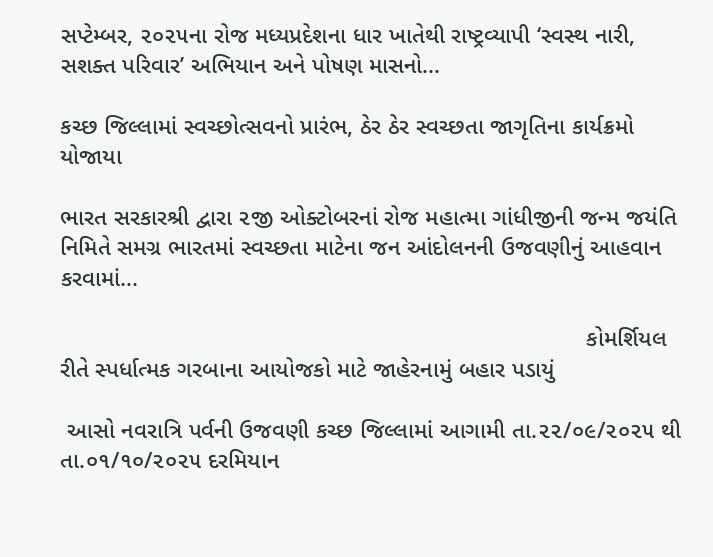સપ્ટેમ્બર, ૨૦૨૫ના રોજ મધ્યપ્રદેશના ધાર ખાતેથી રાષ્ટ્રવ્યાપી ‘સ્વસ્થ નારી, સશક્ત પરિવાર’ અભિયાન અને પોષણ માસનો...

કચ્છ જિલ્લામાં સ્વચ્છોત્સવનો પ્રારંભ, ઠેર ઠેર સ્વચ્છતા જાગૃતિના કાર્યક્રમો યોજાયા

ભારત સરકારશ્રી દ્વારા ૨જી ઓક્ટોબરનાં રોજ મહાત્મા ગાંધીજીની જન્મ જયંતિ નિમિતે સમગ્ર ભારતમાં સ્વચ્છતા માટેના જન આંદોલનની ઉજવણીનું આહવાન કરવામાં...

                                                                                કોમર્શિયલ રીતે સ્‍પર્ધાત્‍મક ગરબાના આયોજકો માટે જાહેરનામું બહાર પડાયું

 આસો નવરાત્રિ પર્વની ઉજવણી કચ્‍છ જિલ્‍લામાં આગામી તા.૨૨/૦૯/૨૦૨૫ થી તા.૦૧/૧૦/૨૦૨૫ દરમિયાન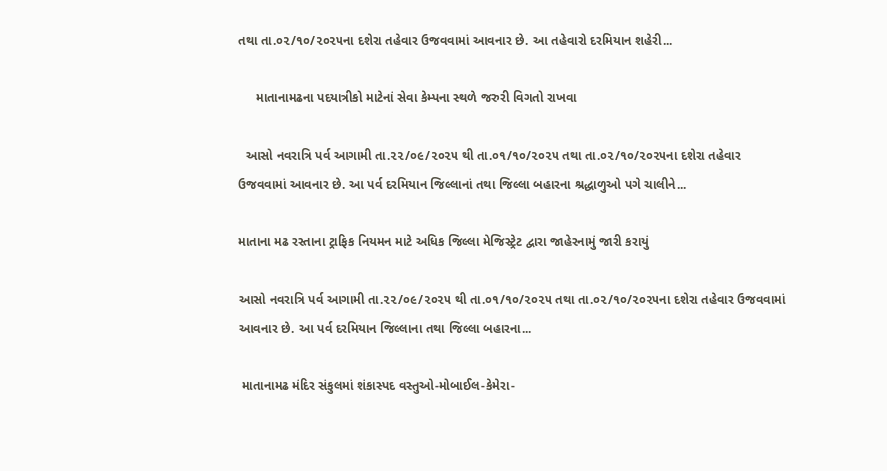તથા તા.૦૨/૧૦/૨૦૨૫ના દશેરા તહેવાર ઉજવવામાં આવનાર છે. આ તહેવારો દરમિયાન શહેરી...

     માતાનામઢના પદયાત્રીકો માટેનાં સેવા કેમ્‍પના સ્‍થળે જરુરી વિગતો રાખવા

  આસો નવરાત્રિ પર્વ આગામી તા.૨૨/૦૯/૨૦૨૫ થી તા.૦૧/૧૦/૨૦૨૫ તથા તા.૦૨/૧૦/૨૦૨૫ના દશેરા તહેવાર ઉજવવામાં આવનાર છે. આ પર્વ દરમિયાન જિલ્‍લાનાં તથા જિલ્‍લા બહારના શ્રદ્ધાળુઓ પગે ચાલીને...

માતાના મઢ રસ્તાના ટ્રાફિક નિયમન માટે અધિક જિલ્લા મેજિસ્ટ્રેટ દ્વારા જાહેરનામું જારી કરાયું

આસો નવરાત્રિ પર્વ આગામી તા.૨૨/૦૯/૨૦૨૫ થી તા.૦૧/૧૦/૨૦૨૫ તથા તા.૦૨/૧૦/૨૦૨૫ના દશેરા તહેવાર ઉજવવામાં આવનાર છે. આ પર્વ દરમિયાન જિલ્‍લાના તથા જિલ્‍લા બહારના...

 માતાનામઢ મંદિર સંકુલમાં શંકાસ્‍પદ વસ્‍તુઓ-મોબાઈલ-કેમેરા-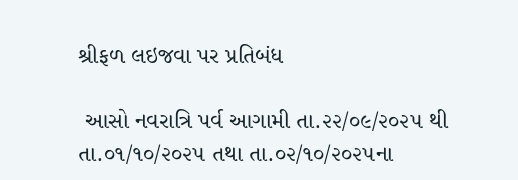શ્રીફળ લઇજવા પર પ્રતિબંધ

 આસો નવરાત્રિ પર્વ આગામી તા.૨૨/૦૯/૨૦૨૫ થી તા.૦૧/૧૦/૨૦૨૫ તથા તા.૦૨/૧૦/૨૦૨૫ના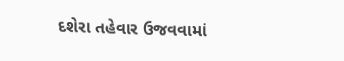દશેરા તહેવાર ઉજવવામાં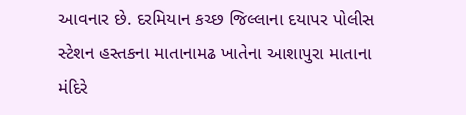આવનાર છે. દરમિયાન કચ્છ જિલ્લાના દયાપર પોલીસ સ્‍ટેશન હસ્‍તકના માતાનામઢ ખાતેના આશાપુરા માતાના મંદિરે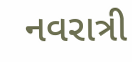નવરાત્રી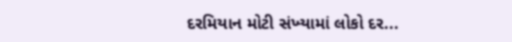દરમિયાન મોટી સંખ્‍યામાં લોકો દર...